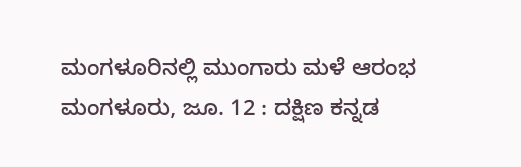ಮಂಗಳೂರಿನಲ್ಲಿ ಮುಂಗಾರು ಮಳೆ ಆರಂಭ
ಮಂಗಳೂರು, ಜೂ. 12 : ದಕ್ಷಿಣ ಕನ್ನಡ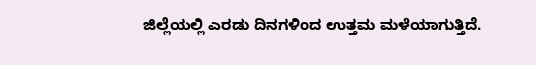ಜಿಲ್ಲೆಯಲ್ಲಿ ಎರಡು ದಿನಗಳಿಂದ ಉತ್ತಮ ಮಳೆಯಾಗುತ್ತಿದೆ.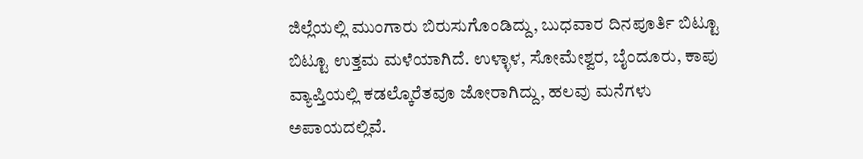ಜಿಲ್ಲೆಯಲ್ಲಿ ಮುಂಗಾರು ಬಿರುಸುಗೊಂಡಿದ್ದು, ಬುಧವಾರ ದಿನಪೂರ್ತಿ ಬಿಟ್ಟೂ ಬಿಟ್ಟೂ ಉತ್ತಮ ಮಳೆಯಾಗಿದೆ. ಉಳ್ಳಾಳ, ಸೋಮೇಶ್ವರ, ಬೈಂದೂರು, ಕಾಪು ವ್ಯಾಪ್ತಿಯಲ್ಲಿ ಕಡಲ್ಕೊರೆತವೂ ಜೋರಾಗಿದ್ದು, ಹಲವು ಮನೆಗಳು ಅಪಾಯದಲ್ಲಿವೆ.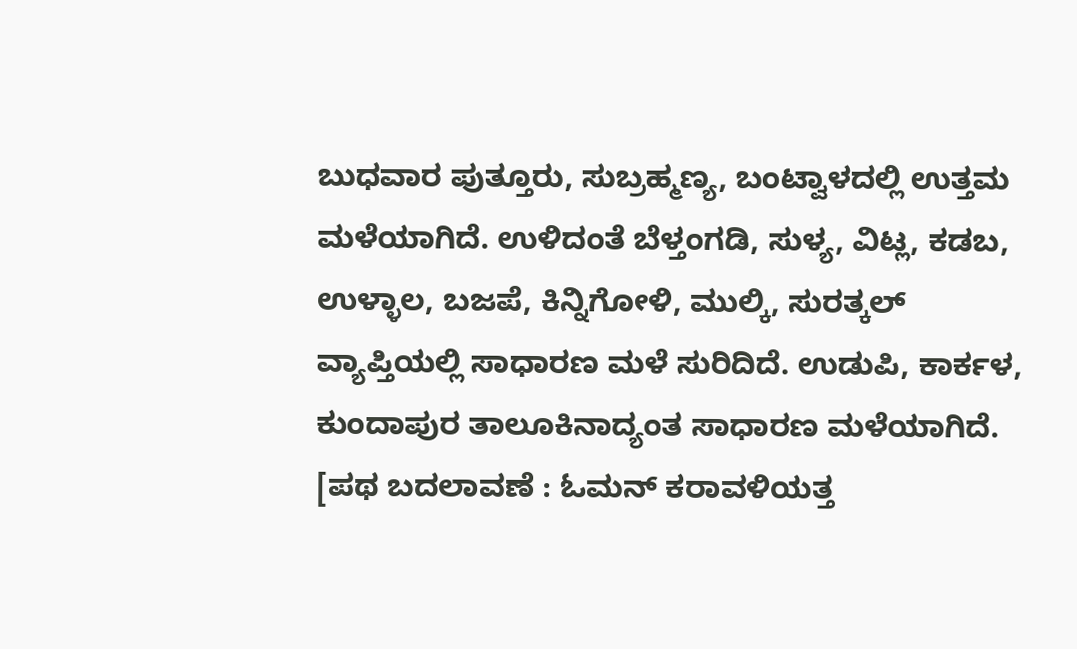ಬುಧವಾರ ಪುತ್ತೂರು, ಸುಬ್ರಹ್ಮಣ್ಯ, ಬಂಟ್ವಾಳದಲ್ಲಿ ಉತ್ತಮ ಮಳೆಯಾಗಿದೆ. ಉಳಿದಂತೆ ಬೆಳ್ತಂಗಡಿ, ಸುಳ್ಯ, ವಿಟ್ಲ, ಕಡಬ, ಉಳ್ಳಾಲ, ಬಜಪೆ, ಕಿನ್ನಿಗೋಳಿ, ಮುಲ್ಕಿ, ಸುರತ್ಕಲ್ ವ್ಯಾಪ್ತಿಯಲ್ಲಿ ಸಾಧಾರಣ ಮಳೆ ಸುರಿದಿದೆ. ಉಡುಪಿ, ಕಾರ್ಕಳ, ಕುಂದಾಪುರ ತಾಲೂಕಿನಾದ್ಯಂತ ಸಾಧಾರಣ ಮಳೆಯಾಗಿದೆ. [ಪಥ ಬದಲಾವಣೆ : ಓಮನ್ ಕರಾವಳಿಯತ್ತ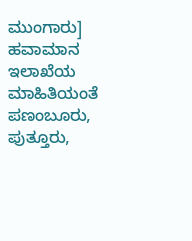ಮುಂಗಾರು]
ಹವಾಮಾನ ಇಲಾಖೆಯ ಮಾಹಿತಿಯಂತೆ ಪಣಂಬೂರು, ಪುತ್ತೂರು,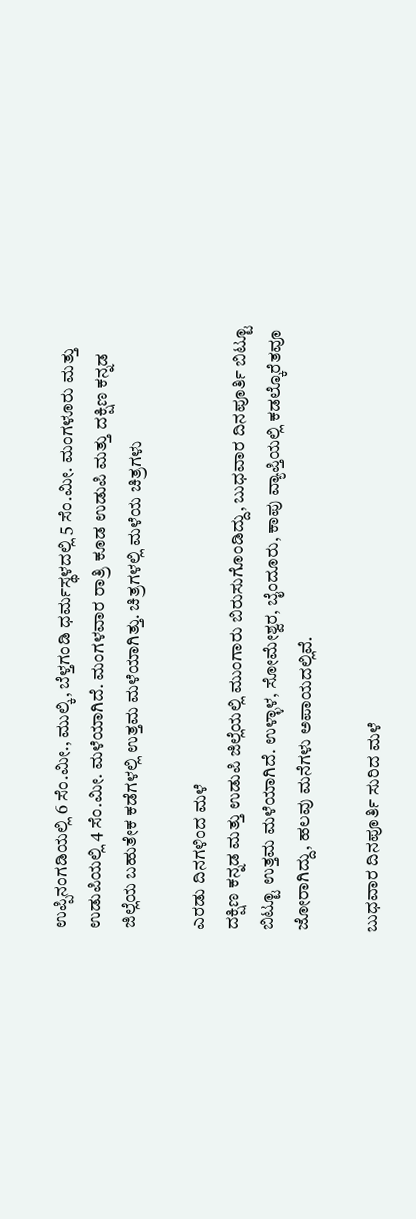ಉಪ್ಪಿನಂಗಡಿಯಲ್ಲಿ 6 ಸೆಂ.ಮೀ., ಮುಲ್ಕಿ, ಬೆಳ್ತಗಂಡಿ ಧರ್ಮಸ್ಥಳದಲ್ಲಿ 5 ಸೆಂ.ಮೀ. ಮಂಗಳೂರು ಮತ್ತು ಉಡುಪಿಯಲ್ಲಿ 4 ಸೆಂ.ಮೀ. ಮಳೆಯಾಗಿದೆ. ಮಂಗಳವಾರ ರಾತ್ರಿ ಕೂಡ ಉಡುಪಿ ಮತ್ತು ದಕ್ಷಿಣ ಕನ್ನಡ ಜಿಲ್ಲೆಯ ಬಹುತೇಕ ಕಡೆಗಳಲ್ಲಿ ಉತ್ತಮ ಮಳೆಯಾಗಿತ್ತು. ಚಿತ್ರಗಳಲ್ಲಿ ಮಳೆಯ ಚಿತ್ರಗಳು

ಎರಡು ದಿನಗಳಿಂದ ಮಳೆ
ದಕ್ಷಿಣ ಕನ್ನಡ ಮತ್ತು ಉಡುಪಿ ಜಿಲ್ಲೆಯಲ್ಲಿ ಮುಂಗಾರು ಬಿರುಸುಗೊಂಡಿದ್ದು, ಬುಧವಾರ ದಿನಪೂರ್ತಿ ಬಿಟ್ಟೂ ಬಿಟ್ಟೂ ಉತ್ತಮ ಮಳೆಯಾಗಿದೆ. ಉಳ್ಳಾಳ, ಸೋಮೇಶ್ವರ, ಬೈಂದೂರು, ಕಾಪು ವ್ಯಾಪ್ತಿಯಲ್ಲಿ ಕಡಲ್ಕೊರೆತವೂ ಜೋರಾಗಿದ್ದು, ಹಲವು ಮನೆಗಳು ಅಪಾಯದಲ್ಲಿವೆ.

ಬುಧವಾರ ದಿನಪೂರ್ತಿ ಸುರಿದ ಮಳೆ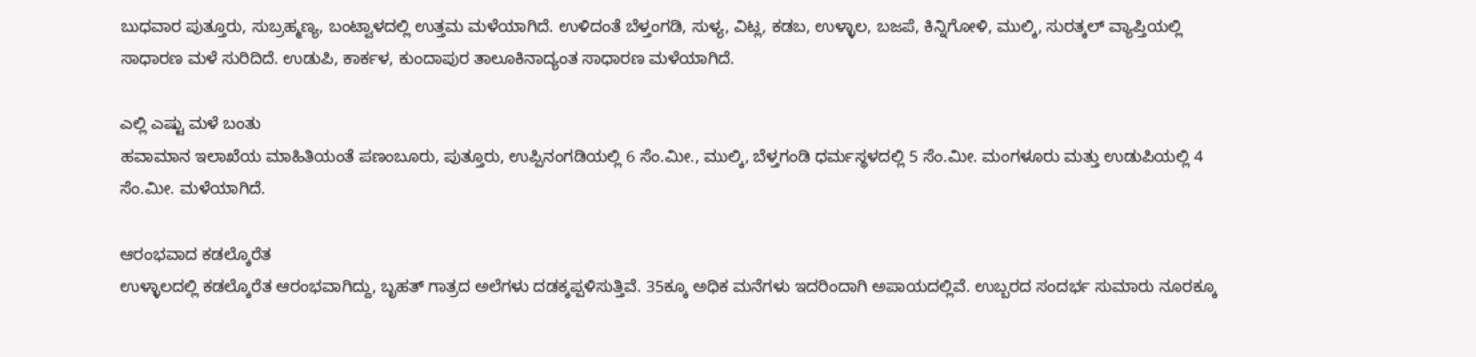ಬುಧವಾರ ಪುತ್ತೂರು, ಸುಬ್ರಹ್ಮಣ್ಯ, ಬಂಟ್ವಾಳದಲ್ಲಿ ಉತ್ತಮ ಮಳೆಯಾಗಿದೆ. ಉಳಿದಂತೆ ಬೆಳ್ತಂಗಡಿ, ಸುಳ್ಯ, ವಿಟ್ಲ, ಕಡಬ, ಉಳ್ಳಾಲ, ಬಜಪೆ, ಕಿನ್ನಿಗೋಳಿ, ಮುಲ್ಕಿ, ಸುರತ್ಕಲ್ ವ್ಯಾಪ್ತಿಯಲ್ಲಿ ಸಾಧಾರಣ ಮಳೆ ಸುರಿದಿದೆ. ಉಡುಪಿ, ಕಾರ್ಕಳ, ಕುಂದಾಪುರ ತಾಲೂಕಿನಾದ್ಯಂತ ಸಾಧಾರಣ ಮಳೆಯಾಗಿದೆ.

ಎಲ್ಲಿ ಎಷ್ಟು ಮಳೆ ಬಂತು
ಹವಾಮಾನ ಇಲಾಖೆಯ ಮಾಹಿತಿಯಂತೆ ಪಣಂಬೂರು, ಪುತ್ತೂರು, ಉಪ್ಪಿನಂಗಡಿಯಲ್ಲಿ 6 ಸೆಂ.ಮೀ., ಮುಲ್ಕಿ, ಬೆಳ್ತಗಂಡಿ ಧರ್ಮಸ್ಥಳದಲ್ಲಿ 5 ಸೆಂ.ಮೀ. ಮಂಗಳೂರು ಮತ್ತು ಉಡುಪಿಯಲ್ಲಿ 4 ಸೆಂ.ಮೀ. ಮಳೆಯಾಗಿದೆ.

ಆರಂಭವಾದ ಕಡಲ್ಕೊರೆತ
ಉಳ್ಳಾಲದಲ್ಲಿ ಕಡಲ್ಕೊರೆತ ಆರಂಭವಾಗಿದ್ದು, ಬೃಹತ್ ಗಾತ್ರದ ಅಲೆಗಳು ದಡಕ್ಕಪ್ಪಳಿಸುತ್ತಿವೆ. 35ಕ್ಕೂ ಅಧಿಕ ಮನೆಗಳು ಇದರಿಂದಾಗಿ ಅಪಾಯದಲ್ಲಿವೆ. ಉಬ್ಬರದ ಸಂದರ್ಭ ಸುಮಾರು ನೂರಕ್ಕೂ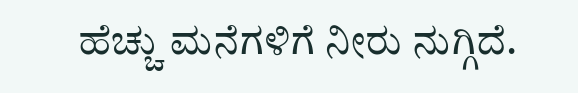ಹೆಚ್ಚು ಮನೆಗಳಿಗೆ ನೀರು ನುಗ್ಗಿದೆ.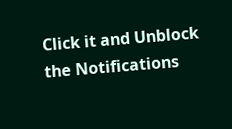Click it and Unblock the Notifications